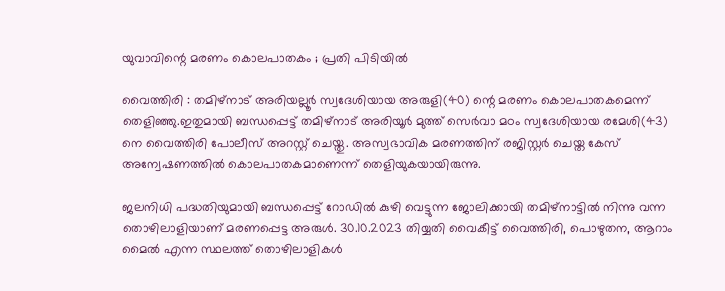യുവാവിന്റെ മരണം കൊലപാതകം ; പ്രതി പിടിയിൽ

വൈത്തിരി : തമിഴ്നാട് അരിയല്ലൂർ സ്വദേശിയായ അരുളി(40) ന്റെ മരണം കൊലപാതകമെന്ന് തെളിഞ്ഞു.ഇതുമായി ബന്ധപ്പെട്ട് തമിഴ്നാട് അരിയൂർ മുത്ത് സെർവാ മഠം സ്വദേശിയായ രമേശി(43) നെ വൈത്തിരി പോലീസ് അറസ്റ്റ് ചെയ്തു. അസ്വഭാവിക മരണത്തിന് രജിസ്റ്റർ ചെയ്ത കേസ് അന്വേഷണത്തിൽ കൊലപാതകമാണെന്ന് തെളിയുകയായിരുന്നു.

ജലനിധി പദ്ധതിയുമായി ബന്ധപ്പെട്ട് റോഡിൽ കുഴി വെട്ടുന്ന ജോലിക്കായി തമിഴ്നാട്ടിൽ നിന്നു വന്ന തൊഴിലാളിയാണ് മരണപ്പെട്ട അരുൾ. 30.10.2023 തിയ്യതി വൈകീട്ട് വൈത്തിരി, പൊഴുതന, ആറാം മൈൽ എന്ന സ്ഥലത്ത് തൊഴിലാളികൾ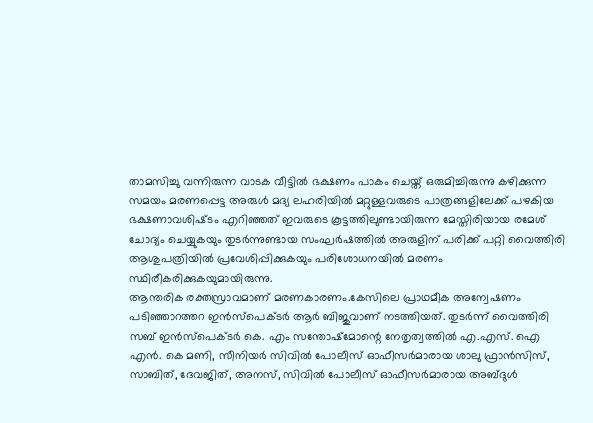താമസിച്ചു വന്നിരുന്ന വാടക വീട്ടിൽ ഭക്ഷണം പാകം ചെയ്ത് ഒരുമിച്ചിരുന്നു കഴിക്കുന്ന സമയം മരണപ്പെട്ട അരുൾ മദ്യ ലഹരിയിൽ മറ്റുള്ളവരുടെ പാത്രങ്ങളിലേക്ക് പഴകിയ ഭക്ഷണാവശിഷ്‌ടം എറിഞ്ഞത് ഇവരുടെ കൂട്ടത്തിലുണ്ടായിരുന്ന മേസ്തിരിയായ രമേശ്‌ ചോദ്യം ചെയ്യുകയും തുടർന്നുണ്ടായ സംഘർഷത്തിൽ അരുളിന് പരിക്ക് പറ്റി വൈത്തിരി ആശുപത്രിയിൽ പ്രവേശിപ്പിക്കുകയും പരിശോധനയിൽ മരണം സ്ഥിരീകരിക്കുകയുമായിരുന്നു.
ആന്തരിക രക്തസ്രാവമാണ് മരണകാരണം.കേസിലെ പ്രാഥമീക അന്വേഷണം പടിഞ്ഞാറത്തറ ഇൻസ്പെക്ടർ ആർ ബിജുവാണ് നടത്തിയത്. തുടർന്ന് വൈത്തിരി സബ് ഇൻസ്‌പെക്ടർ കെ. എം സന്തോഷ്‌മോന്റെ നേതൃത്വത്തിൽ എ.എസ്. ഐ എൻ. കെ മണി, സീനിയർ സിവിൽ പോലീസ് ഓഫീസർമാരായ ശാലു ഫ്രാൻസിസ്, സാബിത്, ദേവജിത്, അനസ്, സിവിൽ പോലീസ് ഓഫീസർമാരായ അബ്ദുൾ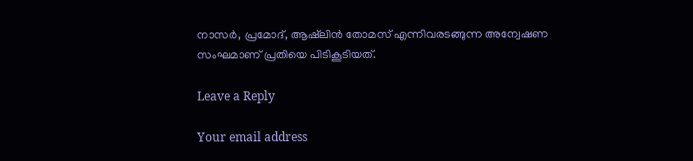നാസർ, പ്രമോദ്, ആഷ്‌ലിൻ തോമസ് എന്നിവരടങ്ങുന്ന അന്വേഷണ സംഘമാണ് പ്രതിയെ പിടികൂടിയത്.

Leave a Reply

Your email address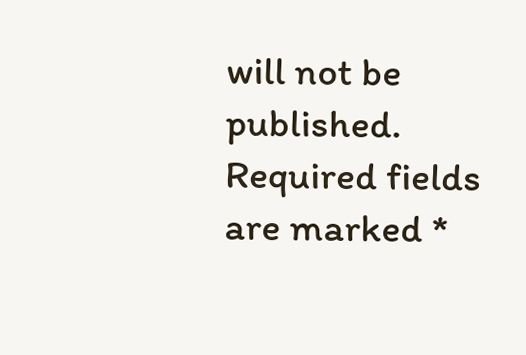will not be published. Required fields are marked *